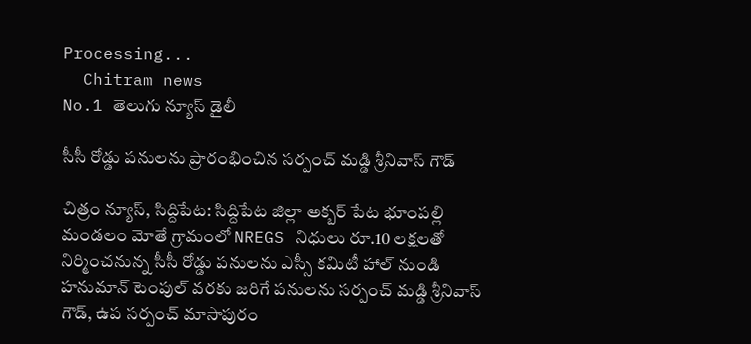Processing...
  Chitram news
No.1 తెలుగు న్యూస్ డైలీ

సీసీ రోడ్డు పనులను ప్రారంభించిన సర్పంచ్ మడ్డి శ్రీనివాస్ గౌడ్

చిత్రం న్యూస్, సిద్దిపేట: సిద్దిపేట జిల్లా అక్బర్ పేట భూంపల్లి మండలం మోతే గ్రామంలో NREGS నిధులు రూ.10 లక్షలతో నిర్మించనున్న సీసీ రోడ్డు పనులను ఎస్సీ కమిటీ హాల్ నుండి హనుమాన్ టెంపుల్ వరకు జరిగే పనులను సర్పంచ్ మడ్డి శ్రీనివాస్ గౌడ్, ఉప సర్పంచ్ మాసాపురం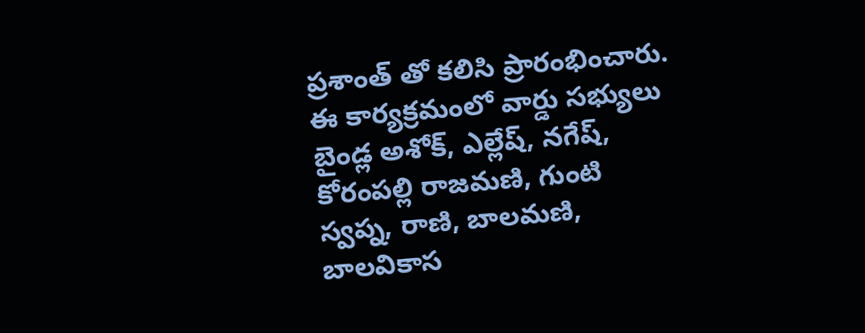ప్రశాంత్ తో కలిసి ప్రారంభించారు. ఈ కార్యక్రమంలో వార్డు సభ్యులు బైండ్ల అశోక్, ఎల్లేష్, నగేష్, కోరంపల్లి రాజమణి, గుంటి స్వప్న, రాణి, బాలమణి, బాలవికాస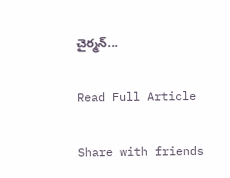చైర్మన్...

Read Full Article

Share with friends